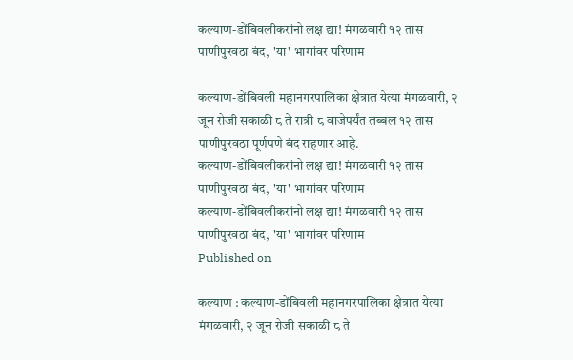कल्याण-डोंबिवलीकरांनो लक्ष द्या! मंगळवारी १२ तास पाणीपुरवठा बंद, 'या' भागांवर परिणाम

कल्याण-डोंबिवली महानगरपालिका क्षेत्रात येत्या मंगळवारी, २ जून रोजी सकाळी ८ ते रात्री ८ वाजेपर्यंत तब्बल १२ तास पाणीपुरवठा पूर्णपणे बंद राहणार आहे.
कल्याण-डोंबिवलीकरांनो लक्ष द्या! मंगळवारी १२ तास पाणीपुरवठा बंद, 'या' भागांवर परिणाम
कल्याण-डोंबिवलीकरांनो लक्ष द्या! मंगळवारी १२ तास पाणीपुरवठा बंद, 'या' भागांवर परिणाम
Published on

कल्याण : कल्याण-डोंबिवली महानगरपालिका क्षेत्रात येत्या मंगळवारी, २ जून रोजी सकाळी ८ ते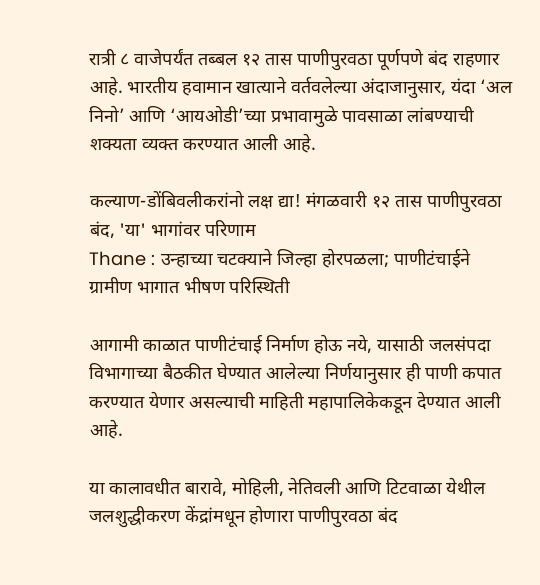रात्री ८ वाजेपर्यंत तब्बल १२ तास पाणीपुरवठा पूर्णपणे बंद राहणार आहे. भारतीय हवामान खात्याने वर्तवलेल्या अंदाजानुसार, यंदा ‘अल निनो’ आणि ‘आयओडी’च्या प्रभावामुळे पावसाळा लांबण्याची शक्यता व्यक्त करण्यात आली आहे.

कल्याण-डोंबिवलीकरांनो लक्ष द्या! मंगळवारी १२ तास पाणीपुरवठा बंद, 'या' भागांवर परिणाम
Thane : उन्हाच्या चटक्याने जिल्हा होरपळला; पाणीटंचाईने ग्रामीण भागात भीषण परिस्थिती

आगामी काळात पाणीटंचाई निर्माण होऊ नये, यासाठी जलसंपदा विभागाच्या बैठकीत घेण्यात आलेल्या निर्णयानुसार ही पाणी कपात करण्यात येणार असल्याची माहिती महापालिकेकडून देण्यात आली आहे.

या कालावधीत बारावे, मोहिली, नेतिवली आणि टिटवाळा येथील जलशुद्धीकरण केंद्रांमधून होणारा पाणीपुरवठा बंद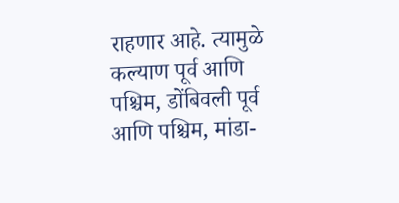राहणार आहे. त्यामुळे कल्याण पूर्व आणि पश्चिम, डोंबिवली पूर्व आणि पश्चिम, मांडा-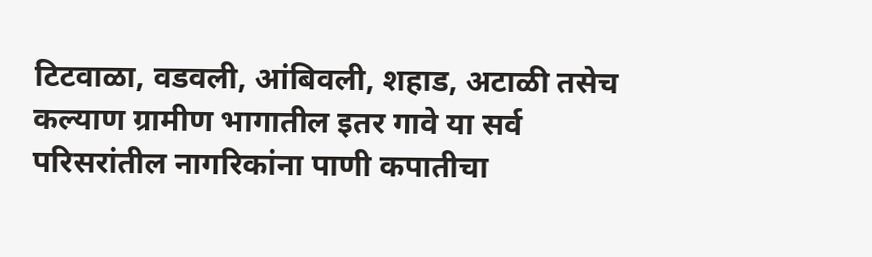टिटवाळा, वडवली, आंबिवली, शहाड, अटाळी तसेच कल्याण ग्रामीण भागातील इतर गावे या सर्व परिसरांतील नागरिकांना पाणी कपातीचा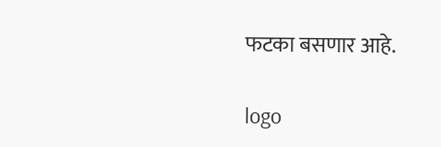फटका बसणार आहे.

logo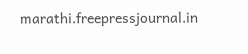marathi.freepressjournal.in